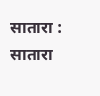सातारा : सातारा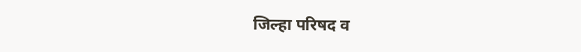जिल्हा परिषद व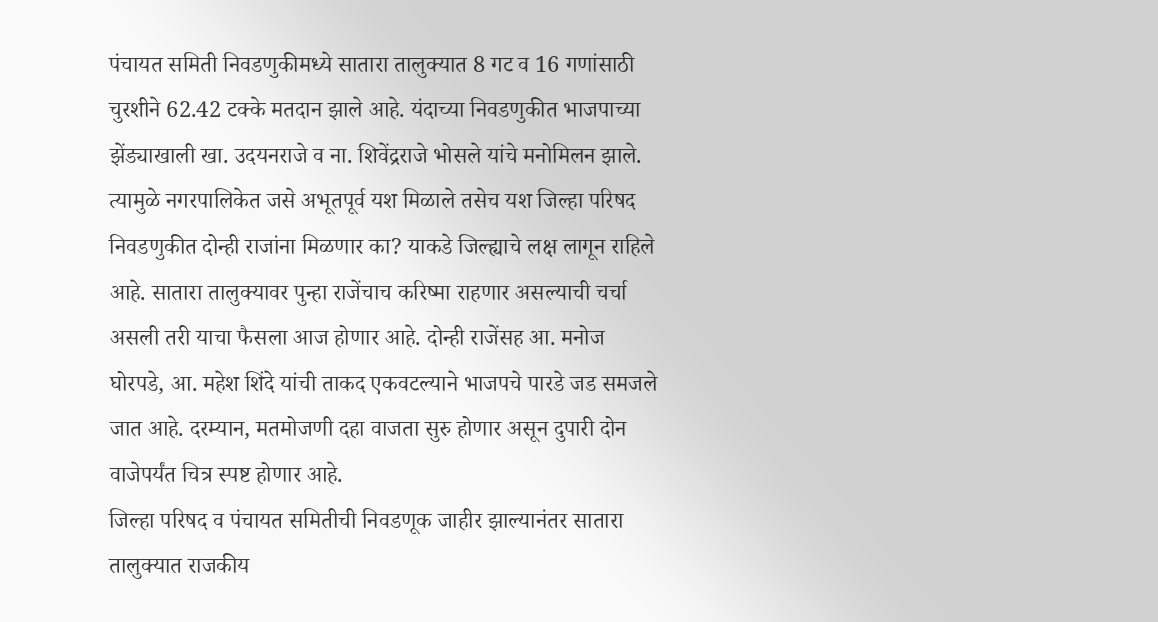पंचायत समिती निवडणुकीमध्ये सातारा तालुक्यात 8 गट व 16 गणांसाठी चुरशीने 62.42 टक्के मतदान झाले आहे. यंदाच्या निवडणुकीत भाजपाच्या झेंड्याखाली खा. उदयनराजे व ना. शिवेंद्रराजे भोसले यांचे मनोमिलन झाले. त्यामुळे नगरपालिकेत जसे अभूतपूर्व यश मिळाले तसेच यश जिल्हा परिषद निवडणुकीत दोन्ही राजांना मिळणार का? याकडे जिल्ह्याचे लक्ष लागून राहिले आहे. सातारा तालुक्यावर पुन्हा राजेंचाच करिष्मा राहणार असल्याची चर्चा असली तरी याचा फैसला आज होणार आहे. दोन्ही राजेंसह आ. मनोज घोरपडे, आ. महेश शिंदे यांची ताकद एकवटल्याने भाजपचे पारडे जड समजले जात आहे. दरम्यान, मतमोजणी दहा वाजता सुरु होणार असून दुपारी दोन वाजेपर्यंत चित्र स्पष्ट होणार आहे.
जिल्हा परिषद व पंचायत समितीची निवडणूक जाहीर झाल्यानंतर सातारा तालुक्यात राजकीय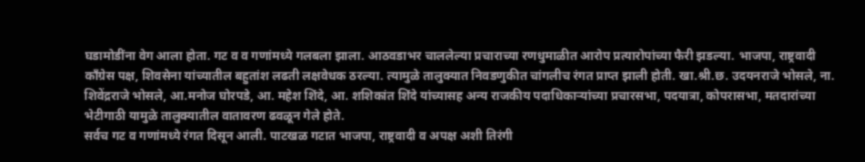घडामोडींना वेग आला होता. गट व व गणांमध्ये गलबला झाला. आठवडाभर चाललेल्या प्रचाराच्या रणधुमाळीत आरोप प्रत्यारोपांच्या फैरी झडल्या. भाजपा, राष्ट्रवादी काँग्रेस पक्ष, शिवसेना यांच्यातील बहुतांश लढती लक्षवेधक ठरल्या. त्यामुळे तालुक्यात निवडणुकीत चांगलीच रंगत प्राप्त झाली होती. खा.श्री.छ. उदयनराजे भोसले, ना. शिवेंद्रराजे भोसले, आ.मनोज घोरपडे, आ. महेश शिंदे, आ. शशिकांत शिंदे यांच्यासह अन्य राजकीय पदाधिकाऱ्यांच्या प्रचारसभा, पदयात्रा, कोपरासभा, मतदारांच्या भेटीगाठी यामुळे तालुक्यातील वातावरण ढवळून गेले होते.
सर्वच गट व गणांमध्ये रंगत दिसून आली. पाटखळ गटात भाजपा, राष्ट्रवादी व अपक्ष अशी तिरंगी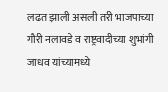लढत झाली असली तरी भाजपाच्या गौरी नलावडे व राष्ट्रवादीच्या शुभांगी जाधव यांच्यामध्ये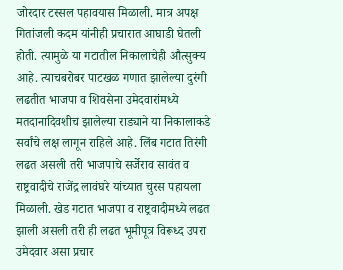जोरदार टस्सल पहावयास मिळाली. मात्र अपक्ष गितांजली कदम यांनीही प्रचारात आघाडी घेतली होती. त्यामुळे या गटातील निकालाचेही औत्सुक्य आहे. त्याचबरोबर पाटखळ गणात झालेल्या दुरंगी लढतीत भाजपा व शिवसेना उमेदवारांमध्ये मतदानादिवशीच झालेल्या राड्याने या निकालाकडे सर्वांचे लक्ष लागून राहिले आहे. लिंब गटात तिरंगी लढत असली तरी भाजपाचे सर्जेराव सावंत व राष्ट्रवादीचे राजेंद्र लावंघरे यांच्यात चुरस पहायला मिळाली. खेड गटात भाजपा व राष्ट्रवादीमध्ये लढत झाली असली तरी ही लढत भूमीपूत्र विरूध्द उपरा उमेदवार असा प्रचार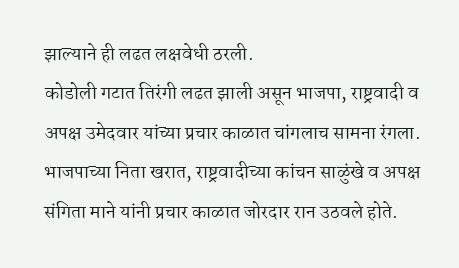झाल्याने ही लढत लक्षवेधी ठरली.
कोडोली गटात तिरंगी लढत झाली असून भाजपा, राष्ट्रवादी व अपक्ष उमेदवार यांच्या प्रचार काळात चांगलाच सामना रंगला. भाजपाच्या निता खरात, राष्ट्रवादीच्या कांचन साळुंखे व अपक्ष संगिता माने यांनी प्रचार काळात जोरदार रान उठवले होते.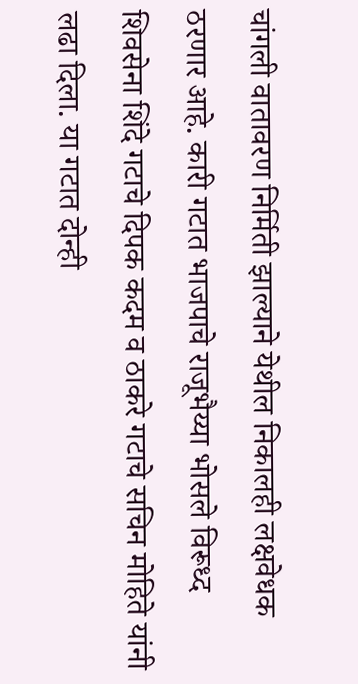चांगली वातावरण निर्मिती झाल्याने येथील निकालही लक्षवेधक ठरणार आहे. कारी गटात भाजपाचे राजूभैय्या भोसले विरूध्द शिवसेना शिंदे गटाचे दिपक कदम व ठाकरे गटाचे सचिन मोहिते यांनी लढा दिला. या गटात दोन्ही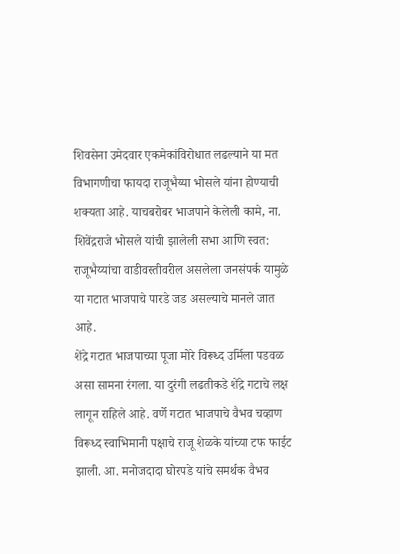शिवसेना उमेदवार एकमेकांविरोधात लढल्याने या मत विभागणीचा फायदा राजूभैय्या भोसले यांना होण्याची शक्यता आहे. याचबरोबर भाजपाने केलेली कामे, ना. शिवेंद्रराजे भोसले यांची झालेली सभा आणि स्वत: राजूभैय्यांचा वाडीवस्तीवरील असलेला जनसंपर्क यामुळे या गटात भाजपाचे पारडे जड असल्याचे मानले जात आहे.
शेंद्रे गटात भाजपाच्या पूजा मोरे विरूध्द उर्मिला पडवळ असा सामना रंगला. या दुरंगी लढतीकडे शेंद्रे गटाचे लक्ष लागून राहिले आहे. वर्णे गटात भाजपाचे वैभव चव्हाण विरूध्द स्वाभिमानी पक्षाचे राजू शेळके यांच्या टफ फाईट झाली. आ. मनोजदादा घोरपडे यांचे समर्थक वैभव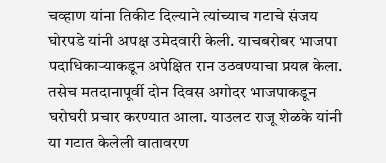चव्हाण यांना तिकीट दिल्याने त्यांच्याच गटाचे संजय घोरपडे यांनी अपक्ष उमेदवारी केली. याचबरोबर भाजपा पदाधिकाऱ्याकडून अपेक्षित रान उठवण्याचा प्रयत्न केला. तसेच मतदानापूर्वी दोन दिवस अगोदर भाजपाकडून घरोघरी प्रचार करण्यात आला. याउलट राजू शेळके यांनी या गटात केलेली वातावरण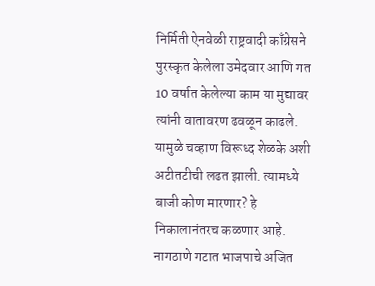निर्मिती ऐनवेळी राष्ट्रवादी काँग्रेसने पुरस्कृत केलेला उमेदवार आणि गत 10 वर्षात केलेल्या काम या मुद्यावर त्यांनी वातावरण ढवळून काढले. यामुळे चव्हाण विरूध्द शेळके अशी अटीतटीची लढत झाली. त्यामध्ये बाजी कोण मारणार? हे निकालानंतरच कळणार आहे.
नागठाणे गटात भाजपाचे अजित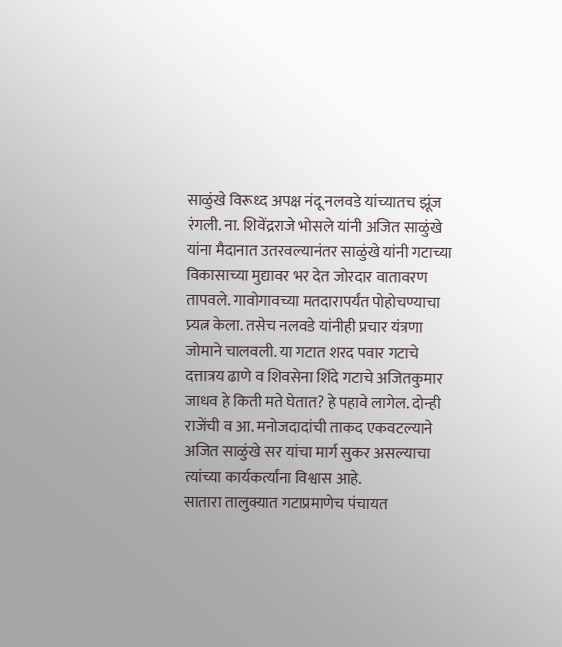साळुंखे विरूध्द अपक्ष नंदू नलवडे यांच्यातच झूंज रंगली. ना. शिवेंद्रराजे भोसले यांनी अजित साळुंखे यांना मैदानात उतरवल्यानंतर साळुंखे यांनी गटाच्या विकासाच्या मुद्यावर भर देत जोरदार वातावरण तापवले. गावोगावच्या मतदारापर्यंत पोहोचण्याचा प्र्यत्न केला. तसेच नलवडे यांनीही प्रचार यंत्रणा जोमाने चालवली. या गटात शरद पवार गटाचे दत्तात्रय ढाणे व शिवसेना शिंदे गटाचे अजितकुमार जाधव हे किती मते घेतात? हे पहावे लागेल. दोन्ही राजेंची व आ. मनोजदादांची ताकद एकवटल्याने अजित साळुंखे सर यांचा मार्ग सुकर असल्याचा त्यांच्या कार्यकर्त्यांना विश्वास आहे.
सातारा तालुक्यात गटाप्रमाणेच पंचायत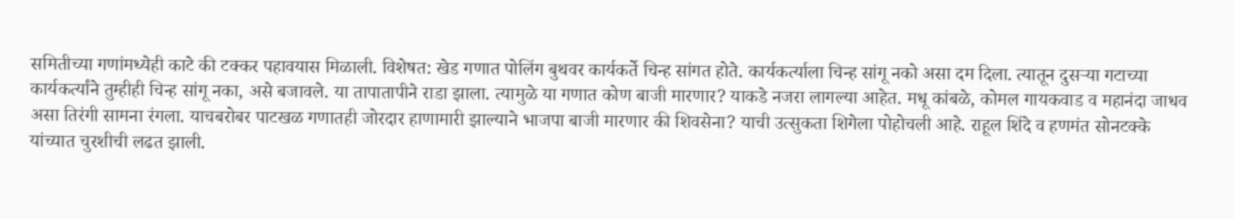समितीच्या गणांमध्येही काटे की टक्कर पहावयास मिळाली. विशेषत: खेड गणात पोलिंग बुथवर कार्यकर्ते चिन्ह सांगत होते. कार्यकर्त्याला चिन्ह सांगू नको असा दम दिला. त्यातून दुसऱ्या गटाच्या कार्यकर्त्यांने तुम्हीही चिन्ह सांगू नका, असे बजावले. या तापातापीने राडा झाला. त्यामुळे या गणात कोण बाजी मारणार? याकडे नजरा लागल्या आहेत. मधू कांबळे, कोमल गायकवाड व महानंदा जाधव असा तिरंगी सामना रंगला. याचबरोबर पाटखळ गणातही जोरदार हाणामारी झाल्याने भाजपा बाजी मारणार की शिवसेना? याची उत्सुकता शिगेला पोहोचली आहे. राहूल शिंदे व हणमंत सोनटक्के यांच्यात चुरशीची लढत झाली.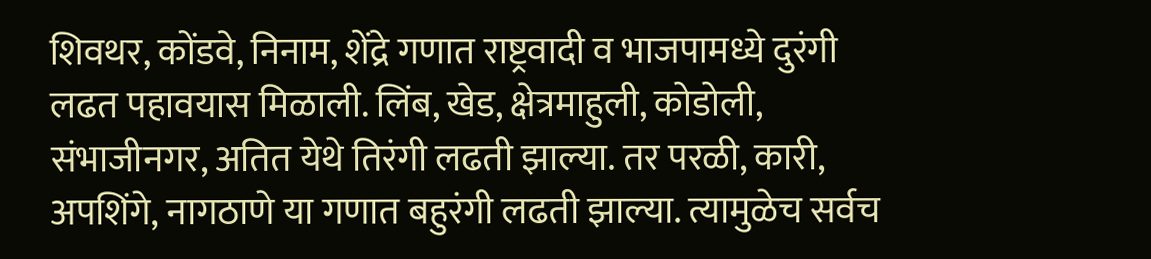शिवथर, कोंडवे, निनाम, शेंद्रे गणात राष्ट्रवादी व भाजपामध्ये दुरंगी लढत पहावयास मिळाली. लिंब, खेड, क्षेत्रमाहुली, कोडोली, संभाजीनगर, अतित येथे तिरंगी लढती झाल्या. तर परळी, कारी, अपशिंगे, नागठाणे या गणात बहुरंगी लढती झाल्या. त्यामुळेच सर्वच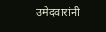उमेदवारांनी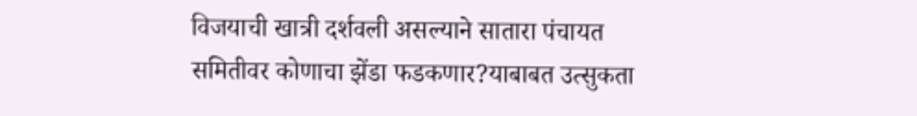विजयाची खात्री दर्शवली असल्याने सातारा पंचायत समितीवर कोणाचा झेंडा फडकणार?याबाबत उत्सुकता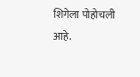शिगेला पोहोचली आहे.